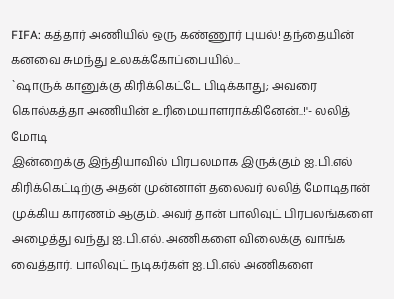FIFA: கத்தார் அணியில் ஒரு கண்ணூர் புயல்! தந்தையின் கனவை சுமந்து உலகக்கோப்பையில்...
`ஷாருக் கானுக்கு கிரிக்கெட்டே பிடிக்காது; அவரை கொல்கத்தா அணியின் உரிமையாளராக்கினேன்..!'- லலித் மோடி
இன்றைக்கு இந்தியாவில் பிரபலமாக இருக்கும் ஐ.பி.எல் கிரிக்கெட்டிற்கு அதன் முன்னாள் தலைவர் லலித் மோடிதான் முக்கிய காரணம் ஆகும். அவர் தான் பாலிவுட் பிரபலங்களை அழைத்து வந்து ஐ.பி.எல். அணிகளை விலைக்கு வாங்க வைத்தார். பாலிவுட் நடிகர்கள் ஐ.பி.எல் அணிகளை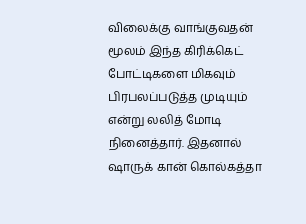விலைக்கு வாங்குவதன் மூலம் இந்த கிரிக்கெட் போட்டிகளை மிகவும் பிரபலப்படுத்த முடியும் என்று லலித் மோடி நினைத்தார். இதனால் ஷாருக் கான் கொல்கத்தா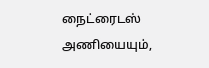நைட்ரைடஸ் அணியையும்,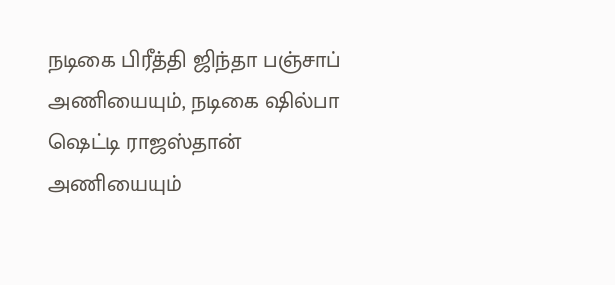நடிகை பிரீத்தி ஜிந்தா பஞ்சாப் அணியையும், நடிகை ஷில்பா ஷெட்டி ராஜஸ்தான் அணியையும்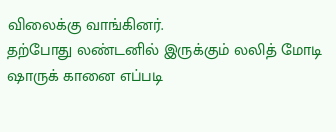விலைக்கு வாங்கினர்.
தற்போது லண்டனில் இருக்கும் லலித் மோடி ஷாருக் கானை எப்படி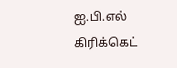ஐ.பி.எல் கிரிக்கெட்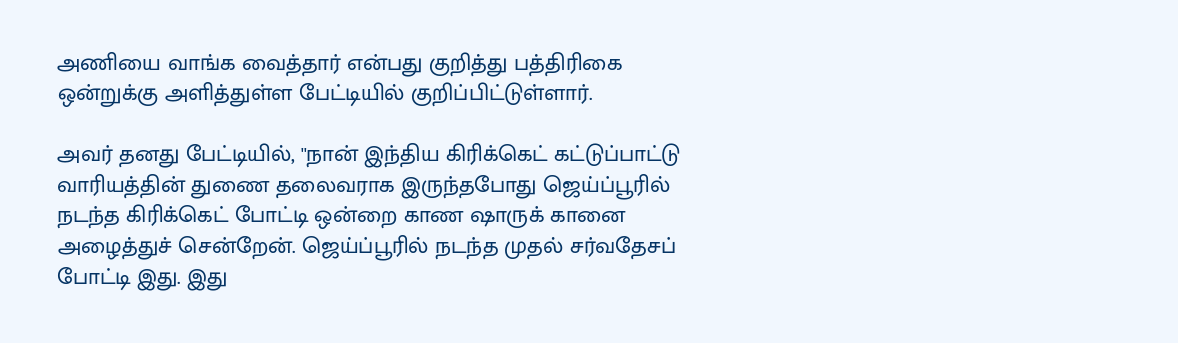அணியை வாங்க வைத்தார் என்பது குறித்து பத்திரிகை ஒன்றுக்கு அளித்துள்ள பேட்டியில் குறிப்பிட்டுள்ளார்.

அவர் தனது பேட்டியில், ''நான் இந்திய கிரிக்கெட் கட்டுப்பாட்டு வாரியத்தின் துணை தலைவராக இருந்தபோது ஜெய்ப்பூரில் நடந்த கிரிக்கெட் போட்டி ஒன்றை காண ஷாருக் கானை அழைத்துச் சென்றேன். ஜெய்ப்பூரில் நடந்த முதல் சர்வதேசப் போட்டி இது. இது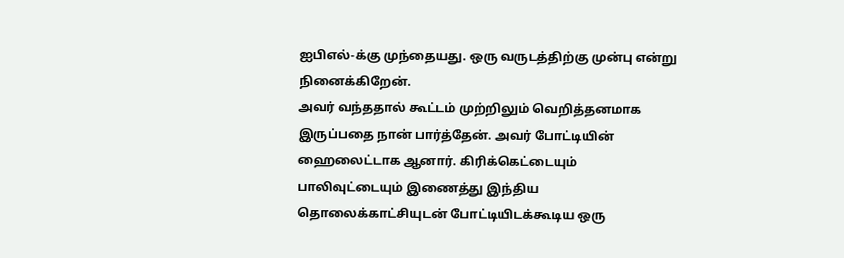ஐபிஎல்-க்கு முந்தையது. ஒரு வருடத்திற்கு முன்பு என்று நினைக்கிறேன்.
அவர் வந்ததால் கூட்டம் முற்றிலும் வெறித்தனமாக இருப்பதை நான் பார்த்தேன். அவர் போட்டியின் ஹைலைட்டாக ஆனார். கிரிக்கெட்டையும் பாலிவுட்டையும் இணைத்து இந்திய தொலைக்காட்சியுடன் போட்டியிடக்கூடிய ஒரு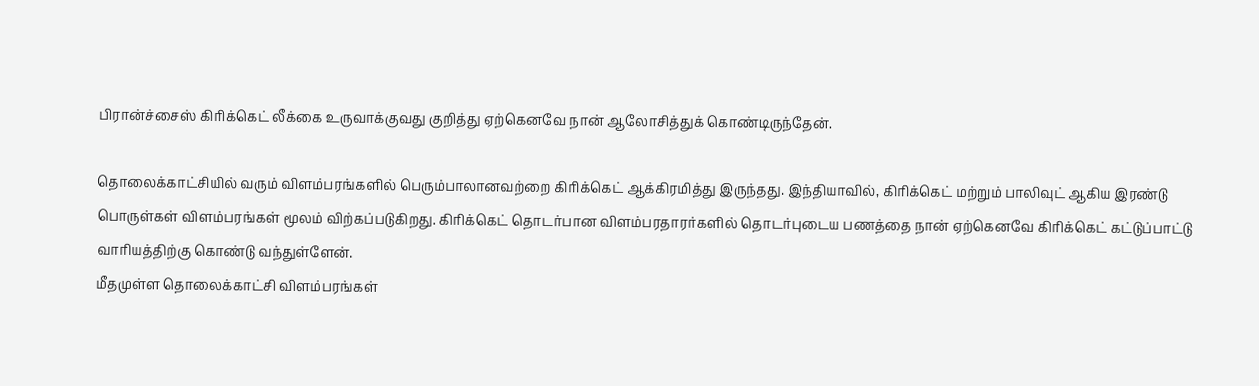பிரான்ச்சைஸ் கிரிக்கெட் லீக்கை உருவாக்குவது குறித்து ஏற்கெனவே நான் ஆலோசித்துக் கொண்டிருந்தேன்.

தொலைக்காட்சியில் வரும் விளம்பரங்களில் பெரும்பாலானவற்றை கிரிக்கெட் ஆக்கிரமித்து இருந்தது. இந்தியாவில், கிரிக்கெட் மற்றும் பாலிவுட் ஆகிய இரண்டு பொருள்கள் விளம்பரங்கள் மூலம் விற்கப்படுகிறது. கிரிக்கெட் தொடர்பான விளம்பரதாரர்களில் தொடர்புடைய பணத்தை நான் ஏற்கெனவே கிரிக்கெட் கட்டுப்பாட்டு வாரியத்திற்கு கொண்டு வந்துள்ளேன்.
மீதமுள்ள தொலைக்காட்சி விளம்பரங்கள்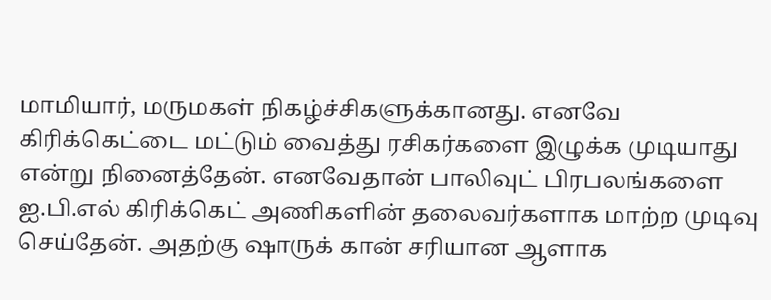மாமியார், மருமகள் நிகழ்ச்சிகளுக்கானது. எனவே கிரிக்கெட்டை மட்டும் வைத்து ரசிகர்களை இழுக்க முடியாது என்று நினைத்தேன். எனவேதான் பாலிவுட் பிரபலங்களை ஐ.பி.எல் கிரிக்கெட் அணிகளின் தலைவர்களாக மாற்ற முடிவு செய்தேன். அதற்கு ஷாருக் கான் சரியான ஆளாக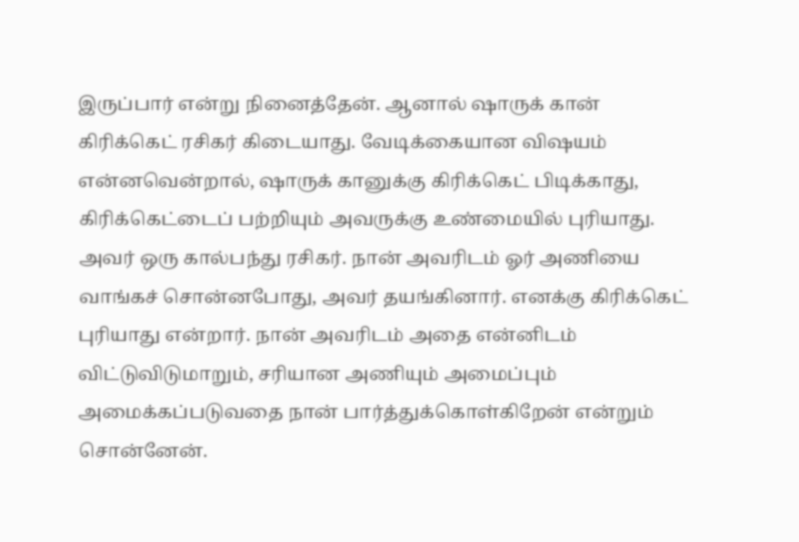இருப்பார் என்று நினைத்தேன். ஆனால் ஷாருக் கான் கிரிக்கெட் ரசிகர் கிடையாது. வேடிக்கையான விஷயம் என்னவென்றால், ஷாருக் கானுக்கு கிரிக்கெட் பிடிக்காது, கிரிக்கெட்டைப் பற்றியும் அவருக்கு உண்மையில் புரியாது.
அவர் ஒரு கால்பந்து ரசிகர். நான் அவரிடம் ஓர் அணியை வாங்கச் சொன்னபோது, அவர் தயங்கினார். எனக்கு கிரிக்கெட் புரியாது என்றார். நான் அவரிடம் அதை என்னிடம் விட்டுவிடுமாறும், சரியான அணியும் அமைப்பும் அமைக்கப்படுவதை நான் பார்த்துக்கொள்கிறேன் என்றும் சொன்னேன்.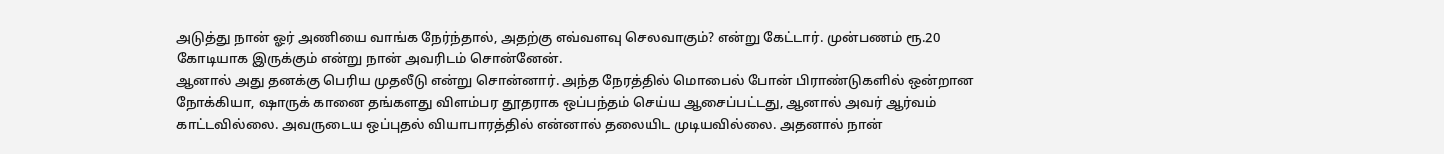அடுத்து நான் ஓர் அணியை வாங்க நேர்ந்தால், அதற்கு எவ்வளவு செலவாகும்? என்று கேட்டார். முன்பணம் ரூ.20 கோடியாக இருக்கும் என்று நான் அவரிடம் சொன்னேன்.
ஆனால் அது தனக்கு பெரிய முதலீடு என்று சொன்னார். அந்த நேரத்தில் மொபைல் போன் பிராண்டுகளில் ஒன்றான நோக்கியா, ஷாருக் கானை தங்களது விளம்பர தூதராக ஒப்பந்தம் செய்ய ஆசைப்பட்டது, ஆனால் அவர் ஆர்வம் காட்டவில்லை. அவருடைய ஒப்புதல் வியாபாரத்தில் என்னால் தலையிட முடியவில்லை. அதனால் நான்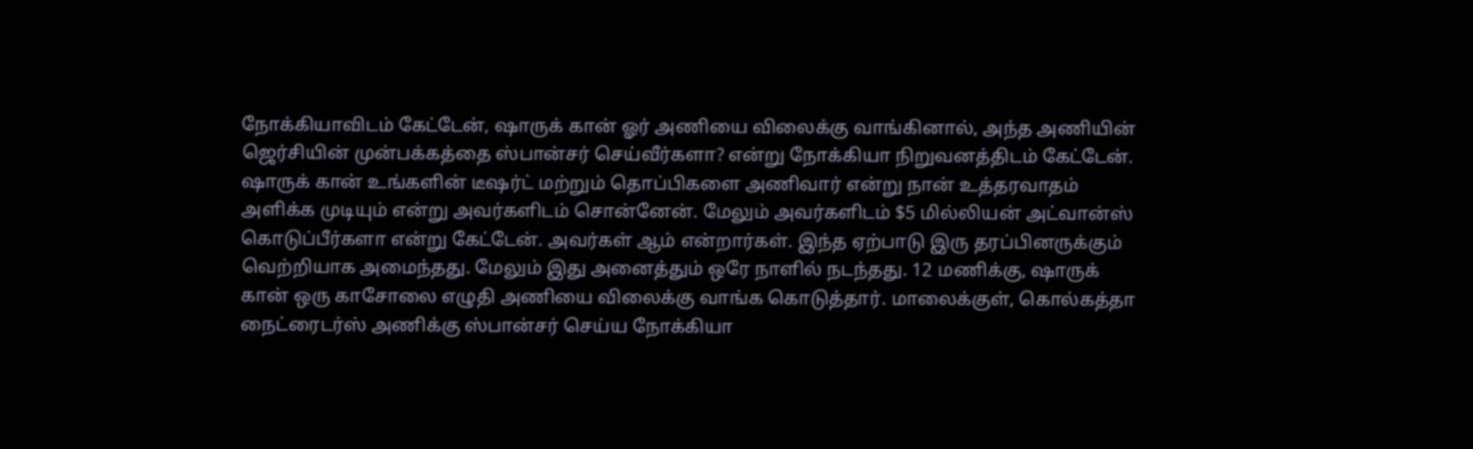நோக்கியாவிடம் கேட்டேன், ஷாருக் கான் ஓர் அணியை விலைக்கு வாங்கினால், அந்த அணியின் ஜெர்சியின் முன்பக்கத்தை ஸ்பான்சர் செய்வீர்களா? என்று நோக்கியா நிறுவனத்திடம் கேட்டேன்.
ஷாருக் கான் உங்களின் டீஷர்ட் மற்றும் தொப்பிகளை அணிவார் என்று நான் உத்தரவாதம் அளிக்க முடியும் என்று அவர்களிடம் சொன்னேன். மேலும் அவர்களிடம் $5 மில்லியன் அட்வான்ஸ் கொடுப்பீர்களா என்று கேட்டேன். அவர்கள் ஆம் என்றார்கள். இந்த ஏற்பாடு இரு தரப்பினருக்கும் வெற்றியாக அமைந்தது. மேலும் இது அனைத்தும் ஒரே நாளில் நடந்தது. 12 மணிக்கு, ஷாருக் கான் ஒரு காசோலை எழுதி அணியை விலைக்கு வாங்க கொடுத்தார். மாலைக்குள், கொல்கத்தா நைட்ரைடர்ஸ் அணிக்கு ஸ்பான்சர் செய்ய நோக்கியா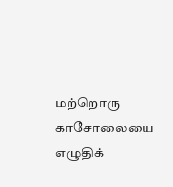மற்றொரு காசோலையை எழுதிக்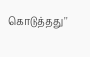கொடுத்தது''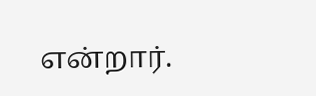என்றார்.